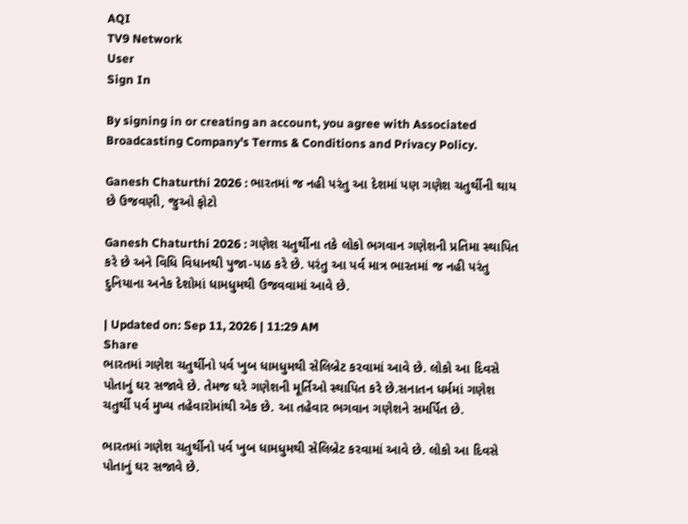AQI
TV9 Network
User
Sign In

By signing in or creating an account, you agree with Associated Broadcasting Company's Terms & Conditions and Privacy Policy.

Ganesh Chaturthi 2026 : ભારતમાં જ નહી પરંતુ આ દેશમાં પણ ગણેશ ચતુર્થીની થાય છે ઉજવણી, જુઓ ફોટો

Ganesh Chaturthi 2026 : ગણેશ ચતુર્થીના તકે લોકો ભગવાન ગણેશની પ્રતિમા સ્થાપિત કરે છે અને વિધિ વિધાનથી પુજા-પાઠ કરે છે. પરંતુ આ પર્વ માત્ર ભારતમાં જ નહી પરંતુ દુનિયાના અનેક દેશોમાં ધામધુમથી ઉજવવામાં આવે છે.

| Updated on: Sep 11, 2026 | 11:29 AM
Share
ભારતમાં ગણેશ ચતુર્થીનો પર્વ ખુબ ધામધુમથી સેલિબ્રેટ કરવામાં આવે છે. લોકો આ દિવસે પોતાનું ઘર સજાવે છે. તેમજ ઘરે ગણેશની મૂર્તિઓ સ્થાપિત કરે છે.સનાતન ધર્મમાં ગણેશ ચતુર્થી પર્વ મુખ્ય તહેવારોમાંથી એક છે. આ તહેવાર ભગવાન ગણેશને સમર્પિત છે.

ભારતમાં ગણેશ ચતુર્થીનો પર્વ ખુબ ધામધુમથી સેલિબ્રેટ કરવામાં આવે છે. લોકો આ દિવસે પોતાનું ઘર સજાવે છે.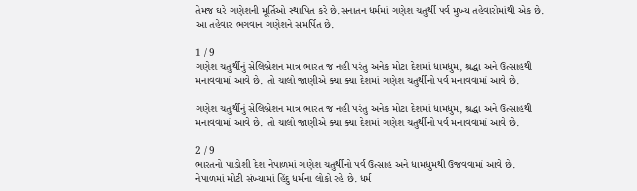તેમજ ઘરે ગણેશની મૂર્તિઓ સ્થાપિત કરે છે.સનાતન ધર્મમાં ગણેશ ચતુર્થી પર્વ મુખ્ય તહેવારોમાંથી એક છે. આ તહેવાર ભગવાન ગણેશને સમર્પિત છે.

1 / 9
ગણેશ ચતુર્થીનું સેલિબ્રેશન માત્ર ભારત જ નહી પરંતુ અનેક મોટા દેશમાં ધામધુમ, શ્રદ્ધા અને ઉત્સાહથી મનાવવામાં આવે છે. તો ચાલો જાણીએ ક્યા ક્યા દેશમાં ગણેશ ચતુર્થીનો પર્વ મનાવવામાં આવે છે.

ગણેશ ચતુર્થીનું સેલિબ્રેશન માત્ર ભારત જ નહી પરંતુ અનેક મોટા દેશમાં ધામધુમ, શ્રદ્ધા અને ઉત્સાહથી મનાવવામાં આવે છે. તો ચાલો જાણીએ ક્યા ક્યા દેશમાં ગણેશ ચતુર્થીનો પર્વ મનાવવામાં આવે છે.

2 / 9
ભારતનો પાડોશી દેશ નેપાળમાં ગણેશ ચતુર્થીનો પર્વ ઉત્સાહ અને ધામધુમથી ઉજવવામાં આવે છે. નેપાળમાં મોટી સંખ્યામાં હિંદુ ધર્મના લોકો રહે છે. ધર્મ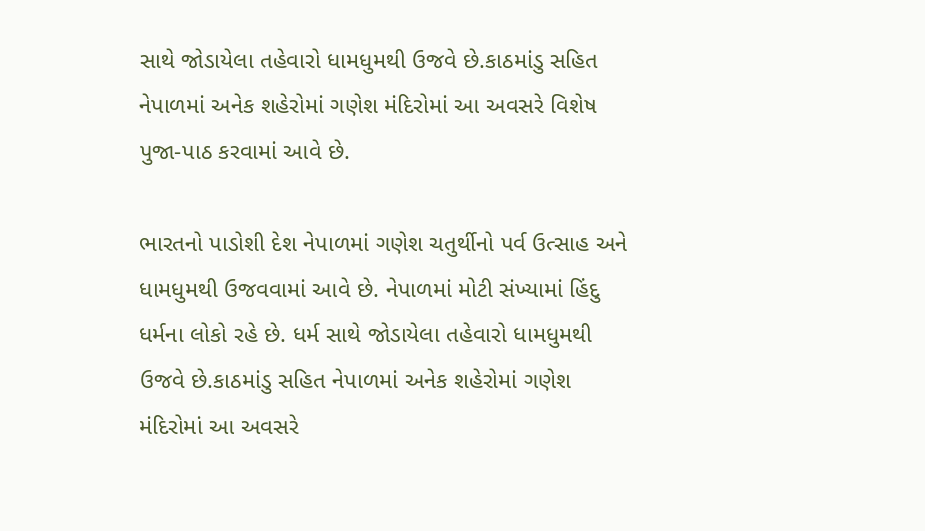સાથે જોડાયેલા તહેવારો ધામધુમથી ઉજવે છે.કાઠમાંડુ સહિત નેપાળમાં અનેક શહેરોમાં ગણેશ મંદિરોમાં આ અવસરે વિશેષ પુજા-પાઠ કરવામાં આવે છે.

ભારતનો પાડોશી દેશ નેપાળમાં ગણેશ ચતુર્થીનો પર્વ ઉત્સાહ અને ધામધુમથી ઉજવવામાં આવે છે. નેપાળમાં મોટી સંખ્યામાં હિંદુ ધર્મના લોકો રહે છે. ધર્મ સાથે જોડાયેલા તહેવારો ધામધુમથી ઉજવે છે.કાઠમાંડુ સહિત નેપાળમાં અનેક શહેરોમાં ગણેશ મંદિરોમાં આ અવસરે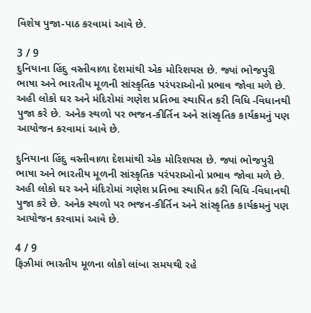વિશેષ પુજા-પાઠ કરવામાં આવે છે.

3 / 9
દુનિયાના હિંદુ વસ્તીવાળા દેશમાંથી એક મોરિશયસ છે. જ્યાં ભોજપુરી ભાષા અને ભારતીય મૂળની સાંસ્કૃતિક પરંપરાઓનો પ્રભાવ જોવા મળે છે. અહી લોકો ઘર અને મંદિરોમાં ગણેશ પ્રતિભા સ્થાપિત કરી વિધિ -વિધાનથી પુજા કરે છે. અનેક સ્થળો પર ભજન-કીર્તિન અને સાંસ્કૃતિક કાર્યક્રમનું પણ આયોજન કરવામાં આવે છે.

દુનિયાના હિંદુ વસ્તીવાળા દેશમાંથી એક મોરિશયસ છે. જ્યાં ભોજપુરી ભાષા અને ભારતીય મૂળની સાંસ્કૃતિક પરંપરાઓનો પ્રભાવ જોવા મળે છે. અહી લોકો ઘર અને મંદિરોમાં ગણેશ પ્રતિભા સ્થાપિત કરી વિધિ -વિધાનથી પુજા કરે છે. અનેક સ્થળો પર ભજન-કીર્તિન અને સાંસ્કૃતિક કાર્યક્રમનું પણ આયોજન કરવામાં આવે છે.

4 / 9
ફિઝીમાં ભારતીય મૂળના લોકો લાંબા સમયથી રહે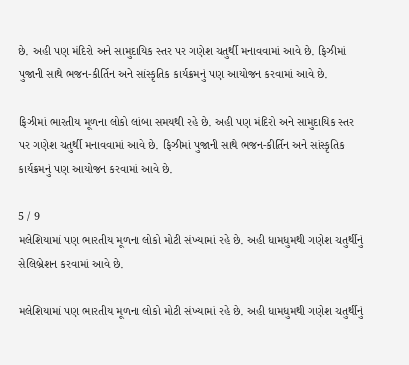છે. અહી પણ મંદિરો અને સામુદાયિક સ્તર પર ગણેશ ચતુર્થી મનાવવામાં આવે છે. ફિઝીમાં પુજાની સાથે ભજન-કીર્તિન અને સાંસ્કૃતિક કાર્યક્રમનું પણ આયોજન કરવામાં આવે છે.

ફિઝીમાં ભારતીય મૂળના લોકો લાંબા સમયથી રહે છે. અહી પણ મંદિરો અને સામુદાયિક સ્તર પર ગણેશ ચતુર્થી મનાવવામાં આવે છે. ફિઝીમાં પુજાની સાથે ભજન-કીર્તિન અને સાંસ્કૃતિક કાર્યક્રમનું પણ આયોજન કરવામાં આવે છે.

5 / 9
મલેશિયામાં પણ ભારતીય મૂળના લોકો મોટી સંખ્યામાં રહે છે. અહી ધામધુમથી ગણેશ ચતુર્થીનું સેલિબ્રેશન કરવામાં આવે છે.

મલેશિયામાં પણ ભારતીય મૂળના લોકો મોટી સંખ્યામાં રહે છે. અહી ધામધુમથી ગણેશ ચતુર્થીનું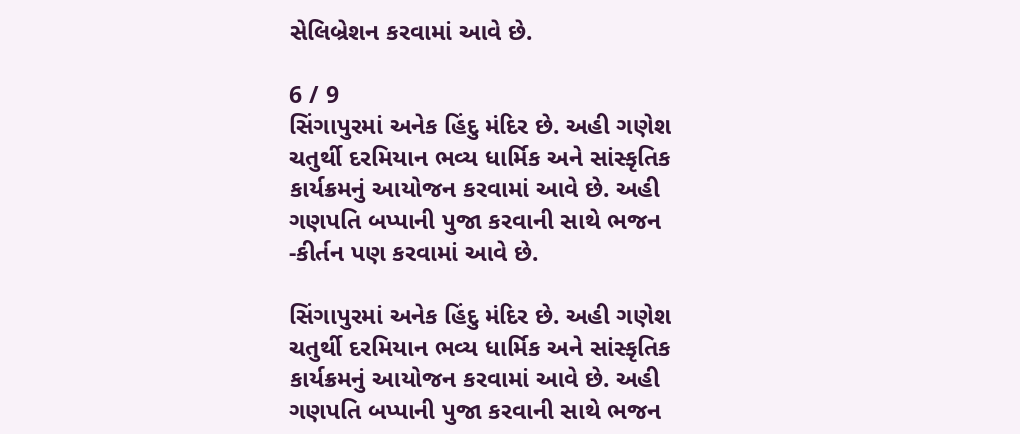સેલિબ્રેશન કરવામાં આવે છે.

6 / 9
સિંગાપુરમાં અનેક હિંદુ મંદિર છે. અહી ગણેશ ચતુર્થી દરમિયાન ભવ્ય ધાર્મિક અને સાંસ્કૃતિક કાર્યક્રમનું આયોજન કરવામાં આવે છે. અહી ગણપતિ બપ્પાની પુજા કરવાની સાથે ભજન -કીર્તન પણ કરવામાં આવે છે.

સિંગાપુરમાં અનેક હિંદુ મંદિર છે. અહી ગણેશ ચતુર્થી દરમિયાન ભવ્ય ધાર્મિક અને સાંસ્કૃતિક કાર્યક્રમનું આયોજન કરવામાં આવે છે. અહી ગણપતિ બપ્પાની પુજા કરવાની સાથે ભજન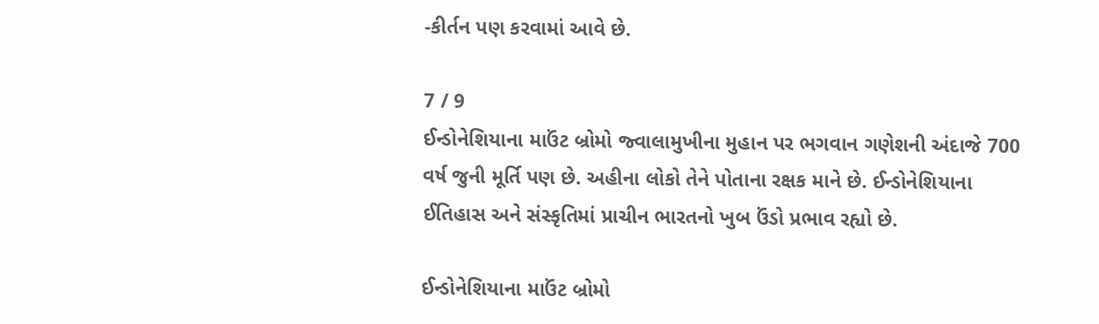-કીર્તન પણ કરવામાં આવે છે.

7 / 9
ઈન્ડોનેશિયાના માઉંટ બ્રોમો જ્વાલામુખીના મુહાન પર ભગવાન ગણેશની અંદાજે 700 વર્ષ જુની મૂર્તિ પણ છે. અહીના લોકો તેને પોતાના રક્ષક માને છે. ઈન્ડોનેશિયાના ઈતિહાસ અને સંસ્કૃતિમાં પ્રાચીન ભારતનો ખુબ ઉંડો પ્રભાવ રહ્યો છે.

ઈન્ડોનેશિયાના માઉંટ બ્રોમો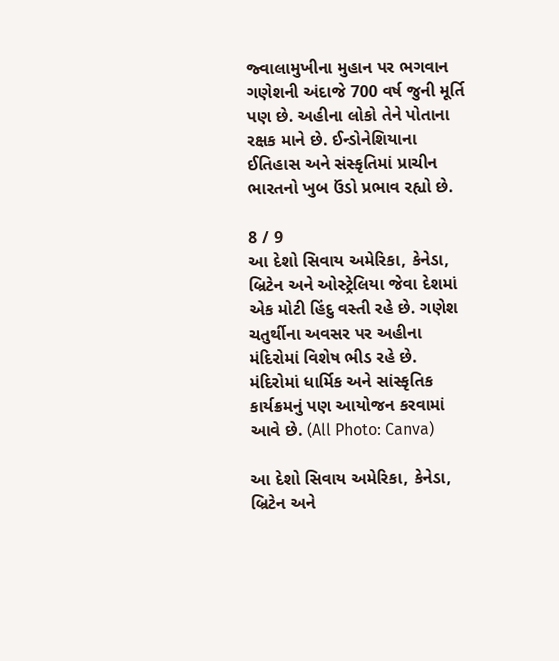જ્વાલામુખીના મુહાન પર ભગવાન ગણેશની અંદાજે 700 વર્ષ જુની મૂર્તિ પણ છે. અહીના લોકો તેને પોતાના રક્ષક માને છે. ઈન્ડોનેશિયાના ઈતિહાસ અને સંસ્કૃતિમાં પ્રાચીન ભારતનો ખુબ ઉંડો પ્રભાવ રહ્યો છે.

8 / 9
આ દેશો સિવાય અમેરિકા, કેનેડા, બ્રિટેન અને ઓસ્ટ્રેલિયા જેવા દેશમાં એક મોટી હિંદુ વસ્તી રહે છે. ગણેશ ચતુર્થીના અવસર પર અહીના મંદિરોમાં વિશેષ ભીડ રહે છે. મંદિરોમાં ધાર્મિક અને સાંસ્કૃતિક કાર્યક્રમનું પણ આયોજન કરવામાં આવે છે. (All Photo: Canva)

આ દેશો સિવાય અમેરિકા, કેનેડા, બ્રિટેન અને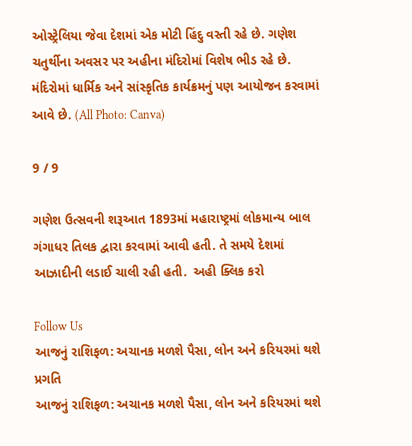ઓસ્ટ્રેલિયા જેવા દેશમાં એક મોટી હિંદુ વસ્તી રહે છે. ગણેશ ચતુર્થીના અવસર પર અહીના મંદિરોમાં વિશેષ ભીડ રહે છે. મંદિરોમાં ધાર્મિક અને સાંસ્કૃતિક કાર્યક્રમનું પણ આયોજન કરવામાં આવે છે. (All Photo: Canva)

9 / 9

ગણેશ ઉત્સવની શરૂઆત 1893માં મહારાષ્ટ્રમાં લોકમાન્ય બાલ ગંગાધર તિલક દ્વારા કરવામાં આવી હતી. તે સમયે દેશમાં આઝાદીની લડાઈ ચાલી રહી હતી.  અહી ક્લિક કરો

Follow Us
આજનું રાશિફળ: અચાનક મળશે પૈસા, લોન અને કરિયરમાં થશે પ્રગતિ
આજનું રાશિફળ: અચાનક મળશે પૈસા, લોન અને કરિયરમાં થશે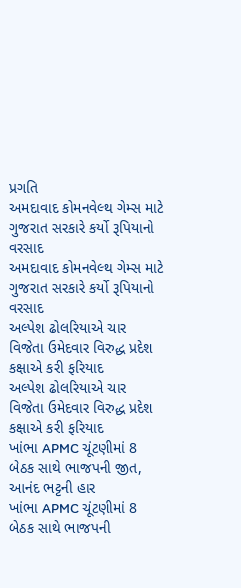પ્રગતિ
અમદાવાદ કોમનવેલ્થ ગેમ્સ માટે ગુજરાત સરકારે કર્યો રૂપિયાનો વરસાદ
અમદાવાદ કોમનવેલ્થ ગેમ્સ માટે ગુજરાત સરકારે કર્યો રૂપિયાનો વરસાદ
અલ્પેશ ઢોલરિયાએ ચાર વિજેતા ઉમેદવાર વિરુદ્ધ પ્રદેશ કક્ષાએ કરી ફરિયાદ
અલ્પેશ ઢોલરિયાએ ચાર વિજેતા ઉમેદવાર વિરુદ્ધ પ્રદેશ કક્ષાએ કરી ફરિયાદ
ખાંભા APMC ચૂંટણીમાં 8 બેઠક સાથે ભાજપની જીત, આનંદ ભટ્ટની હાર
ખાંભા APMC ચૂંટણીમાં 8 બેઠક સાથે ભાજપની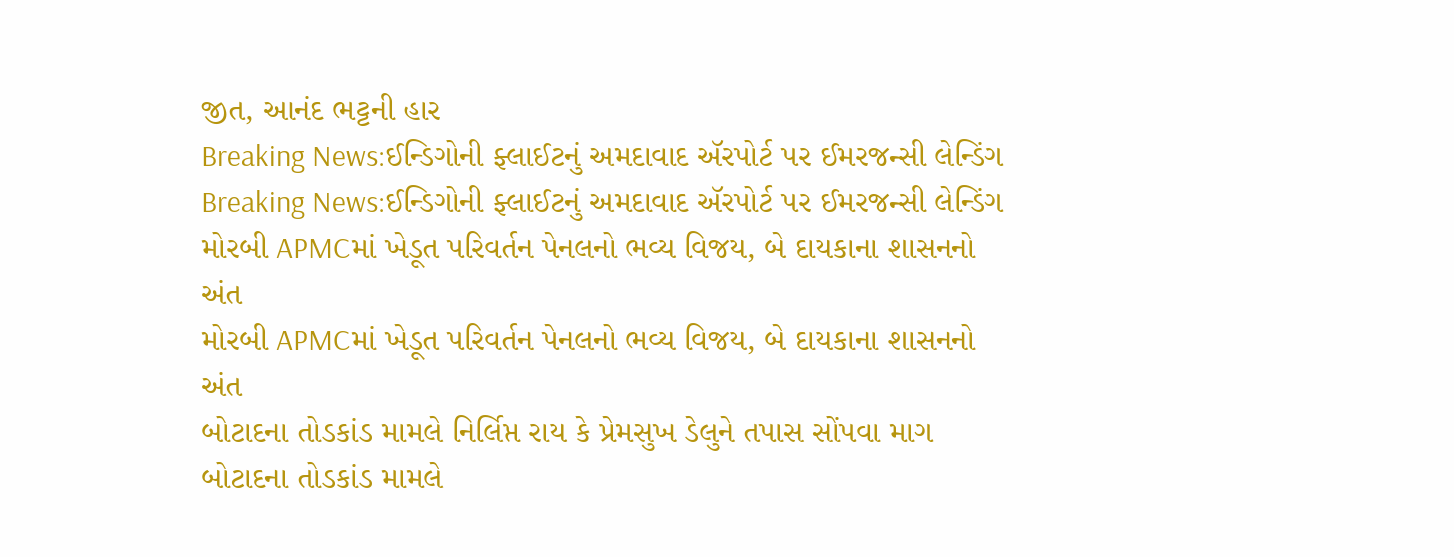જીત, આનંદ ભટ્ટની હાર
Breaking News:ઈન્ડિગોની ફ્લાઈટનું અમદાવાદ ઍરપોર્ટ પર ઈમરજન્સી લેન્ડિંગ
Breaking News:ઈન્ડિગોની ફ્લાઈટનું અમદાવાદ ઍરપોર્ટ પર ઈમરજન્સી લેન્ડિંગ
મોરબી APMCમાં ખેડૂત પરિવર્તન પેનલનો ભવ્ય વિજય, બે દાયકાના શાસનનો અંત
મોરબી APMCમાં ખેડૂત પરિવર્તન પેનલનો ભવ્ય વિજય, બે દાયકાના શાસનનો અંત
બોટાદના તોડકાંડ મામલે નિર્લિપ્ત રાય કે પ્રેમસુખ ડેલુને તપાસ સોંપવા માગ
બોટાદના તોડકાંડ મામલે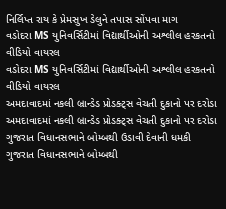નિર્લિપ્ત રાય કે પ્રેમસુખ ડેલુને તપાસ સોંપવા માગ
વડોદરા MS યુનિવર્સિટીમાં વિદ્યાર્થીઓની અશ્લીલ હરકતનો વીડિયો વાયરલ
વડોદરા MS યુનિવર્સિટીમાં વિદ્યાર્થીઓની અશ્લીલ હરકતનો વીડિયો વાયરલ
અમદાવાદમાં નકલી બ્રાન્ડેડ પ્રોડક્ટ્સ વેચતી દુકાનો પર દરોડા
અમદાવાદમાં નકલી બ્રાન્ડેડ પ્રોડક્ટ્સ વેચતી દુકાનો પર દરોડા
ગુજરાત વિધાનસભાને બોમ્બથી ઉડાવી દેવાની ધમકી
ગુજરાત વિધાનસભાને બોમ્બથી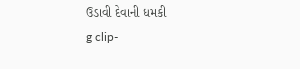ઉડાવી દેવાની ધમકી
g clip-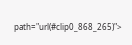path="url(#clip0_868_265)">